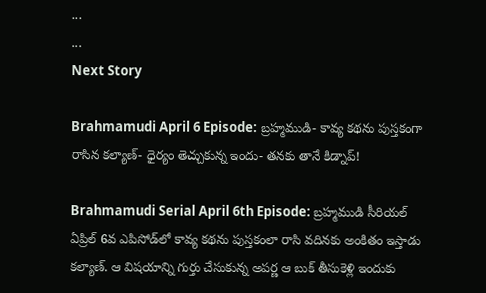...
...
Next Story

Brahmamudi April 6 Episode: బ్రహ్మముడి- కావ్య కథను పుస్తకంగా రాసిన కల్యాణ్- ధైర్యం తెచ్చుకున్న ఇందు- తనకు తానే కిడ్నాప్!

Brahmamudi Serial April 6th Episode: బ్రహ్మముడి సీరియల్ ఏప్రిల్ 6వ ఎపిసోడ్‌లో కావ్య కథను పుస్తకంలా రాసి వదినకు అంకితం ఇస్తాడు కల్యాణ్. ఆ విషయాన్ని గుర్తు చేసుకున్న అపర్ణ ఆ బుక్ తీసుకెళ్లి ఇందుకు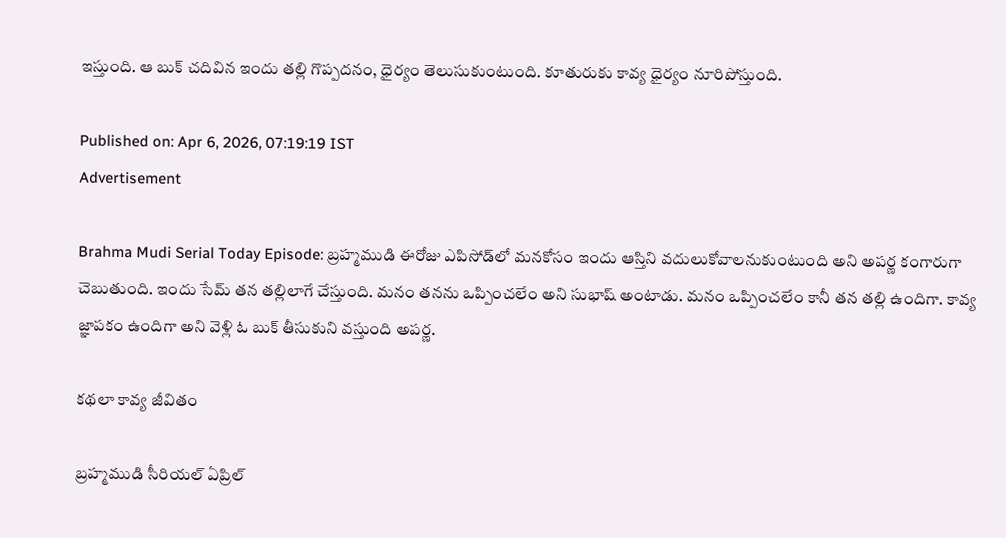ఇస్తుంది. ఆ బుక్ చదివిన ఇందు తల్లి గొప్పదనం, ధైర్యం తెలుసుకుంటుంది. కూతురుకు కావ్య ధైర్యం నూరిపోస్తుంది.

Published on: Apr 6, 2026, 07:19:19 IST
Advertisement

Brahma Mudi Serial Today Episode: బ్రహ్మముడి ఈరోజు ఎపిసోడ్‌లో మనకోసం ఇందు ఆస్తిని వదులుకోవాలనుకుంటుంది అని అపర్ణ కంగారుగా చెబుతుంది. ఇందు సేమ్ తన తల్లిలాగే చేస్తుంది. మనం తనను ఒప్పించలేం అని సుభాష్ అంటాడు. మనం ఒప్పించలేం కానీ తన తల్లి ఉందిగా. కావ్య జ్ఞాపకం ఉందిగా అని వెళ్లి ఓ బుక్ తీసుకుని వస్తుంది అపర్ణ.

కథలా కావ్య జీవితం

బ్రహ్మముడి సీరియల్ ఏప్రిల్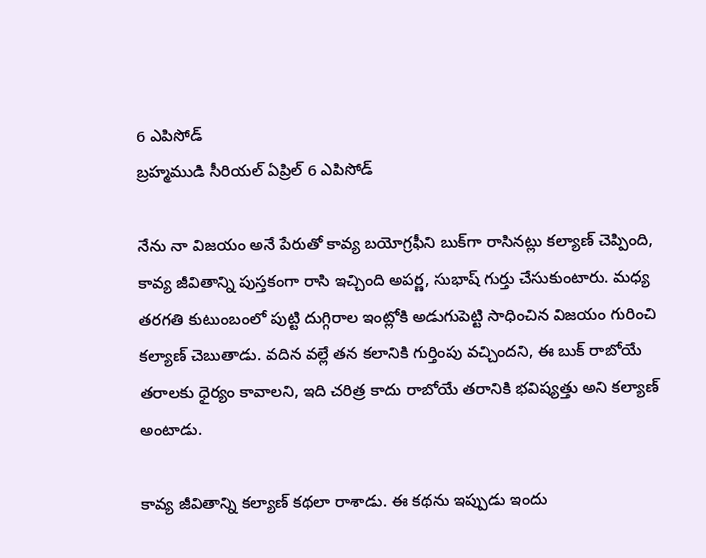6 ఎపిసోడ్
బ్రహ్మముడి సీరియల్ ఏప్రిల్ 6 ఎపిసోడ్

నేను నా విజయం అనే పేరుతో కావ్య బయోగ్రఫీని బుక్‌గా రాసినట్లు కల్యాణ్ చెప్పింది, కావ్య జీవితాన్ని పుస్తకంగా రాసి ఇచ్చింది అపర్ణ, సుభాష్ గుర్తు చేసుకుంటారు. మధ్య తరగతి కుటుంబంలో పుట్టి దుగ్గిరాల ఇంట్లోకి అడుగుపెట్టి సాధించిన విజయం గురించి కల్యాణ్ చెబుతాడు. వదిన వల్లే తన కలానికి గుర్తింపు వచ్చిందని, ఈ బుక్ రాబోయే తరాలకు ధైర్యం కావాలని, ఇది చరిత్ర కాదు రాబోయే తరానికి భవిష్యత్తు అని కల్యాణ్ అంటాడు.

కావ్య జీవితాన్ని కల్యాణ్ కథలా రాశాడు. ఈ కథను ఇప్పుడు ఇందు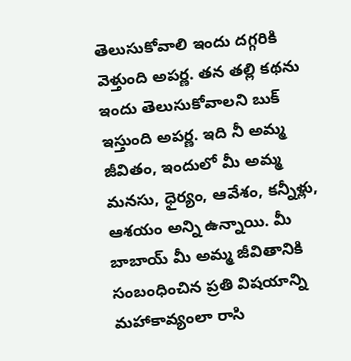తెలుసుకోవాలి ఇందు దగ్గరికి వెళ్తుంది అపర్ణ. తన తల్లి కథను ఇందు తెలుసుకోవాలని బుక్ ఇస్తుంది అపర్ణ. ఇది నీ అమ్మ జీవితం, ఇందులో మీ అమ్మ మనసు, ధైర్యం, ఆవేశం, కన్నీళ్లు, ఆశయం అన్ని ఉన్నాయి. మీ బాబాయ్ మీ అమ్మ జీవితానికి సంబంధించిన ప్రతి విషయాన్ని మహాకావ్యంలా రాసి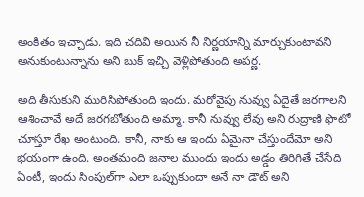అంకితం ఇచ్చాడు. ఇది చదివి అయిన నీ నిర్ణయాన్ని మార్చుకుంటావని అనుకుంటున్నాను అని బుక్ ఇచ్చి వెళ్లిపోతుంది అపర్ణ.

అది తీసుకుని మురిసిపోతుంది ఇందు. మరోవైపు నువ్వు ఏదైతే జరగాలని ఆశించావే అదే జరగబోతుంది అమ్మా. కానీ నువ్వు లేవు అని రుద్రాణి ఫొటో చూస్తూ రేఖ అంటుంది. కానీ, నాకు ఆ ఇందు ఏమైనా చేస్తుందేమో అని భయంగా ఉంది. అంతమంది జనాల ముందు ఇందు అడ్డం తిరిగితే చేసేది ఏంటీ, ఇందు సింపుల్‌గా ఎలా ఒప్పుకుందా అనే నా డౌట్ అని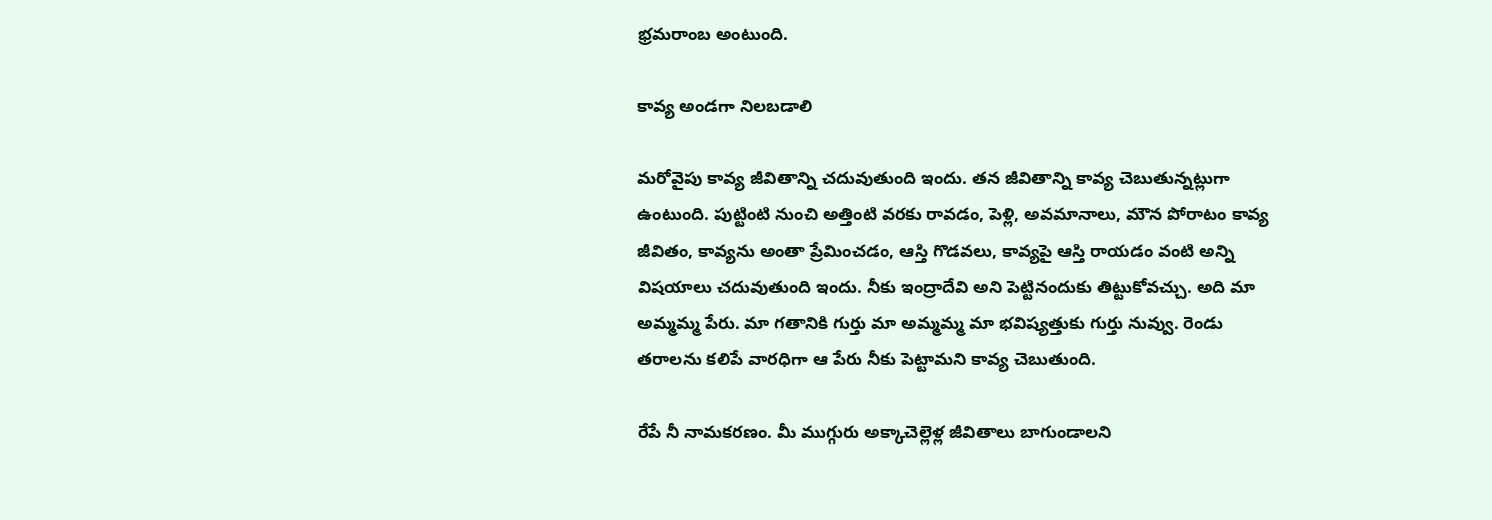భ్రమరాంబ అంటుంది.

కావ్య అండగా నిలబడాలి

మరోవైపు కావ్య జీవితాన్ని చదువుతుంది ఇందు. తన జీవితాన్ని కావ్య చెబుతున్నట్లుగా ఉంటుంది. పుట్టింటి నుంచి అత్తింటి వరకు రావడం, పెళ్లి, అవమానాలు, మౌన పోరాటం కావ్య జీవితం, కావ్యను అంతా ప్రేమించడం, ఆస్తి గొడవలు, కావ్యపై ఆస్తి రాయడం వంటి అన్ని విషయాలు చదువుతుంది ఇందు. నీకు ఇంద్రాదేవి అని పెట్టినందుకు తిట్టుకోవచ్చు. అది మా అమ్మమ్మ పేరు. మా గతానికి గుర్తు మా అమ్మమ్మ మా భవిష్యత్తుకు గుర్తు నువ్వు. రెండు తరాలను కలిపే వారధిగా ఆ పేరు నీకు పెట్టామని కావ్య చెబుతుంది.

రేపే నీ నామకరణం. మీ ముగ్గురు అక్కాచెల్లెళ్ల జీవితాలు బాగుండాలని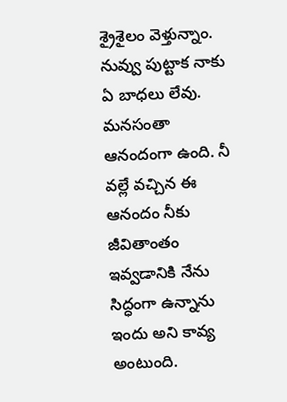శ్రైశైలం వెళ్తున్నాం. నువ్వు పుట్టాక నాకు ఏ బాధలు లేవు. మనసంతా ఆనందంగా ఉంది. నీ వల్లే వచ్చిన ఈ ఆనందం నీకు జీవితాంతం ఇవ్వడానికి నేను సిద్ధంగా ఉన్నాను ఇందు అని కావ్య అంటుంది.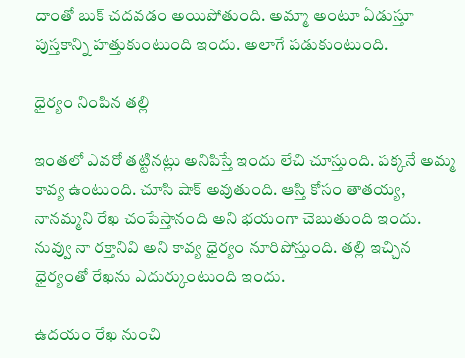దాంతో బుక్ చదవడం అయిపోతుంది. అమ్మా అంటూ ఏడుస్తూ పుస్తకాన్ని హత్తుకుంటుంది ఇందు. అలాగే పడుకుంటుంది.

ధైర్యం నింపిన తల్లి

ఇంతలో ఎవరో తట్టినట్లు అనిపిస్తే ఇందు లేచి చూస్తుంది. పక్కనే అమ్మ కావ్య ఉంటుంది. చూసి షాక్ అవుతుంది. ఆస్తి కోసం తాతయ్య, నానమ్మని రేఖ చంపేస్తానంది అని భయంగా చెబుతుంది ఇందు. నువ్వు నా రక్తానివి అని కావ్య ధైర్యం నూరిపోస్తుంది. తల్లి ఇచ్చిన ధైర్యంతో రేఖను ఎదుర్కుంటుంది ఇందు.

ఉదయం రేఖ నుంచి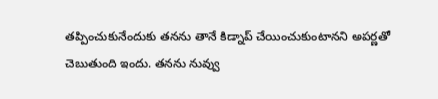తప్పించుకునేందుకు తనను తానే కిడ్నాప్ చేయించుకుంటానని అపర్ణతో చెబుతుంది ఇందు. తనను నువ్వు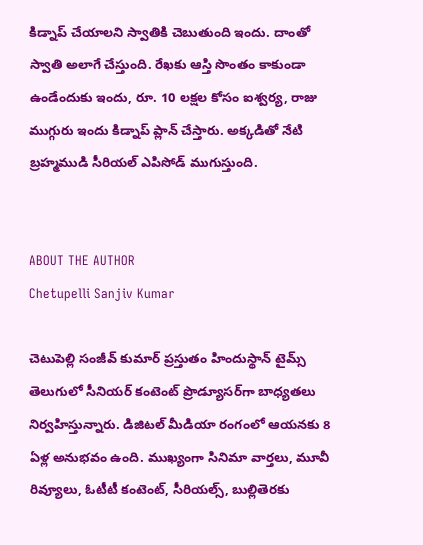కిడ్నాప్ చేయాలని స్వాతికి చెబుతుంది ఇందు. దాంతో స్వాతి అలాగే చేస్తుంది. రేఖకు ఆస్తి సొంతం కాకుండా ఉండేందుకు ఇందు, రూ. 10 లక్షల కోసం ఐశ్వర్య, రాజు ముగ్గురు ఇందు కిడ్నాప్ ప్లాన్ చేస్తారు. అక్కడితో నేటి బ్రహ్మముడి సీరియల్ ఎపిసోడ్ ముగుస్తుంది.


ABOUT THE AUTHOR
Chetupelli Sanjiv Kumar

చెటుపెల్లి సంజీవ్ కుమార్ ప్రస్తుతం హిందుస్థాన్ టైమ్స్ తెలుగులో సీనియర్ కంటెంట్ ప్రొడ్యూసర్‌గా బాధ్యతలు నిర్వహిస్తున్నారు. డిజిటల్ మీడియా రంగంలో ఆయనకు 8 ఏళ్ల అనుభవం ఉంది. ముఖ్యంగా సినిమా వార్తలు, మూవీ రివ్యూలు, ఓటీటీ కంటెంట్, సీరియల్స్, బుల్లితెరకు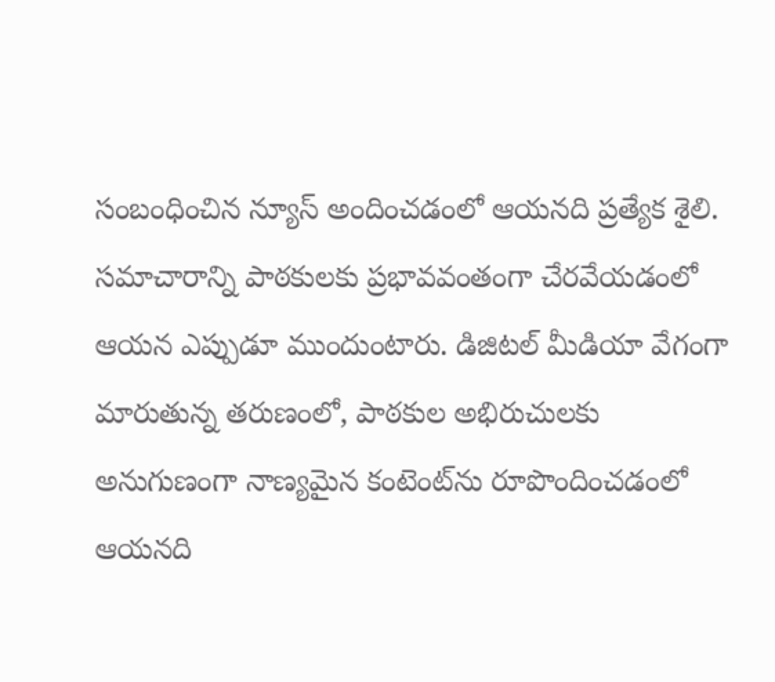సంబంధించిన న్యూస్ అందించడంలో ఆయనది ప్రత్యేక శైలి. సమాచారాన్ని పాఠకులకు ప్రభావవంతంగా చేరవేయడంలో ఆయన ఎప్పుడూ ముందుంటారు. డిజిటల్ మీడియా వేగంగా మారుతున్న తరుణంలో, పాఠకుల అభిరుచులకు అనుగుణంగా నాణ్యమైన కంటెంట్‌ను రూపొందించడంలో ఆయనది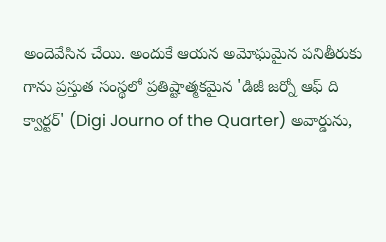అందెవేసిన చేయి. అందుకే ఆయన అమోఘమైన పనితీరుకు గాను ప్రస్తుత సంస్థలో ప్రతిష్టాత్మకమైన 'డిజీ జర్నో ఆఫ్ ది క్వార్టర్' (Digi Journo of the Quarter) అవార్డును,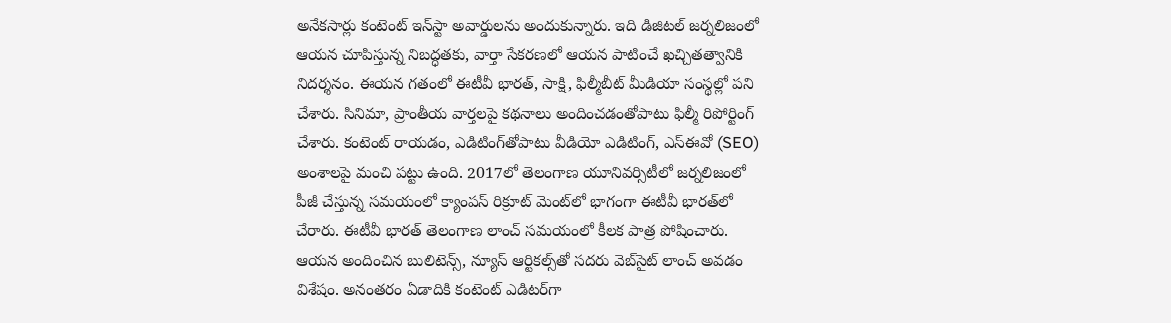అనేకసార్లు కంటెంట్ ఇన్‌స్టా అవార్డులను అందుకున్నారు. ఇది డిజిటల్ జర్నలిజంలో ఆయన చూపిస్తున్న నిబద్ధతకు, వార్తా సేకరణలో ఆయన పాటించే ఖచ్చితత్వానికి నిదర్శనం. ఈయన గతంలో ఈటీవీ భారత్, సాక్షి, ఫిల్మీబీట్ మీడియా సంస్థల్లో పని చేశారు. సినిమా, ప్రాంతీయ వార్తలపై కథనాలు అందించడంతోపాటు ఫిల్మీ రిపోర్టింగ్ చేశారు. కంటెంట్ రాయడం, ఎడిటింగ్‌తోపాటు వీడియో ఎడిటింగ్, ఎస్‌ఈవో (SEO) అంశాలపై మంచి పట్టు ఉంది. 2017లో తెలంగాణ యూనివర్సిటీలో జర్నలిజంలో పీజీ చేస్తున్న సమయంలో క్యాంపస్ రిక్రూట్ మెంట్‌లో భాగంగా ఈటీవీ భారత్‌లో చేరారు. ఈటీవీ భారత్ తెలంగాణ లాంచ్ సమయంలో కీలక పాత్ర పోషించారు. ఆయన అందించిన బులిటెన్స్, న్యూస్ ఆర్టికల్స్‌తో సదరు వెబ్‌సైట్ లాంచ్ అవడం విశేషం. అనంతరం ఏడాదికి కంటెంట్ ఎడిటర్‌గా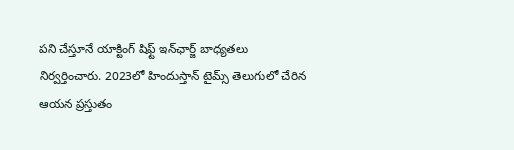పని చేస్తూనే యాక్టింగ్ షిఫ్ట్ ఇన్‌ఛార్జ్ బాధ్యతలు నిర్వర్తించారు. 2023లో హిందుస్తాన్ టైమ్స్ తెలుగులో చేరిన ఆయన ప్రస్తుతం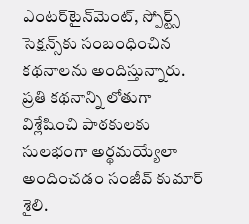ఎంటర్‌టైన్‌మెంట్, స్పోర్ట్స్ సెక్షన్స్‌కు సంబంధించిన కథనాలను అందిస్తున్నారు. ప్రతి కథనాన్ని లోతుగా విశ్లేషించి పాఠకులకు సులభంగా అర్థమయ్యేలా అందించడం సంజీవ్ కుమార్ శైలి.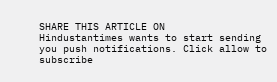SHARE THIS ARTICLE ON
Hindustantimes wants to start sending you push notifications. Click allow to subscribe